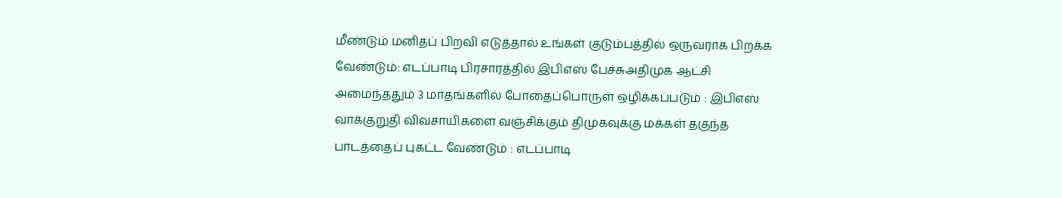மீண்டும் மனிதப் பிறவி எடுத்தால் உங்கள் குடும்பத்தில் ஒருவராக பிறக்க வேண்டும்: எடப்பாடி பிரசாரத்தில் இபிஎஸ் பேச்சுஅதிமுக ஆட்சி அமைந்ததும் 3 மாதங்களில் போதைப்பொருள் ஒழிக்கப்படும் : இபிஎஸ் வாக்குறுதி விவசாயிகளை வஞ்சிக்கும் திமுகவுக்கு மக்கள் தகுந்த பாடத்தைப் புகட்ட வேண்டும் : எடப்பாடி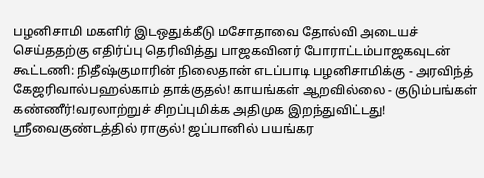பழனிசாமி மகளிர் இடஒதுக்கீடு மசோதாவை தோல்வி அடையச் செய்ததற்கு எதிர்ப்பு தெரிவித்து பாஜகவினர் போராட்டம்பாஜகவுடன் கூட்டணி: நிதீஷ்குமாரின் நிலைதான் எடப்பாடி பழனிசாமிக்கு - அரவிந்த் கேஜரிவால்பஹல்காம் தாக்குதல்! காயங்கள் ஆறவில்லை - குடும்பங்கள் கண்ணீர்!வரலாற்றுச் சிறப்புமிக்க அதிமுக இறந்துவிட்டது! ஸ்ரீவைகுண்டத்தில் ராகுல்! ஜப்பானில் பயங்கர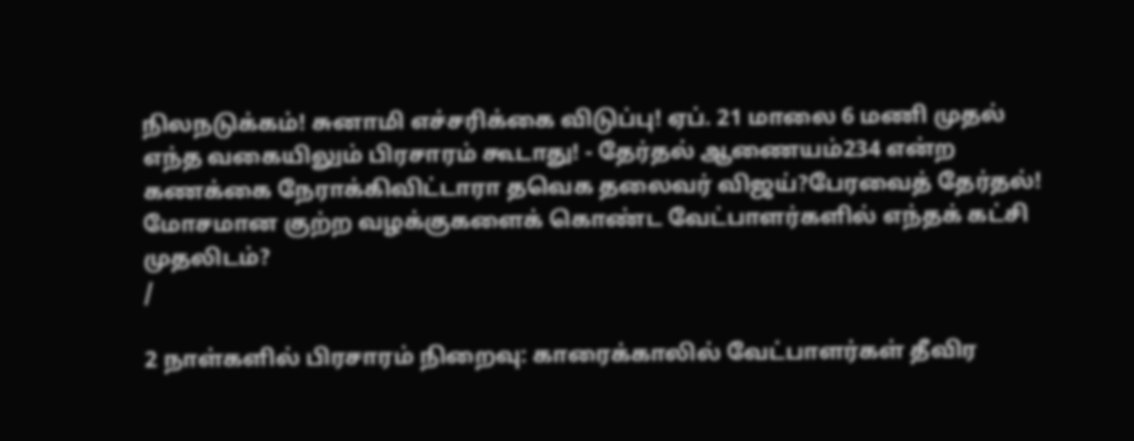நிலநடுக்கம்! சுனாமி எச்சரிக்கை விடுப்பு! ஏப். 21 மாலை 6 மணி முதல் எந்த வகையிலும் பிரசாரம் கூடாது! - தேர்தல் ஆணையம்234 என்ற கணக்கை நேராக்கிவிட்டாரா தவெக தலைவர் விஜய்?பேரவைத் தேர்தல்! மோசமான குற்ற வழக்குகளைக் கொண்ட வேட்பாளர்களில் எந்தக் கட்சி முதலிடம்?
/

2 நாள்களில் பிரசாரம் நிறைவு: காரைக்காலில் வேட்பாளர்கள் தீவிர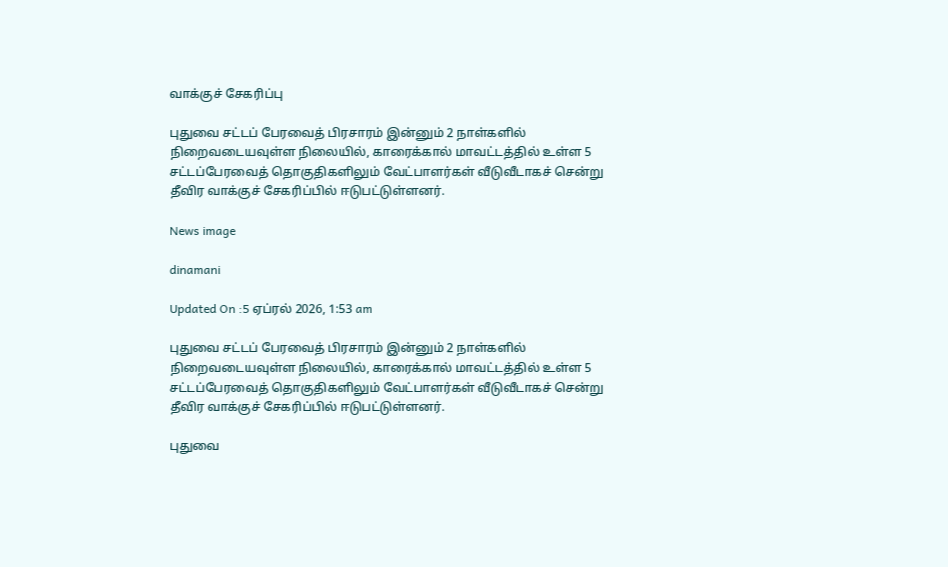வாக்குச் சேகரிப்பு

புதுவை சட்டப் பேரவைத் பிரசாரம் இன்னும் 2 நாள்களில் நிறைவடையவுள்ள நிலையில், காரைக்கால் மாவட்டத்தில் உள்ள 5 சட்டப்பேரவைத் தொகுதிகளிலும் வேட்பாளர்கள் வீடுவீடாகச் சென்று தீவிர வாக்குச் சேகரிப்பில் ஈடுபட்டுள்ளனர்.

News image

dinamani

Updated On :5 ஏப்ரல் 2026, 1:53 am

புதுவை சட்டப் பேரவைத் பிரசாரம் இன்னும் 2 நாள்களில் நிறைவடையவுள்ள நிலையில், காரைக்கால் மாவட்டத்தில் உள்ள 5 சட்டப்பேரவைத் தொகுதிகளிலும் வேட்பாளர்கள் வீடுவீடாகச் சென்று தீவிர வாக்குச் சேகரிப்பில் ஈடுபட்டுள்ளனர்.

புதுவை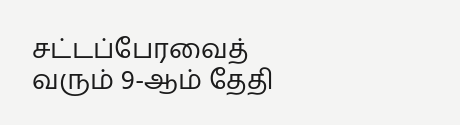சட்டப்பேரவைத் வரும் 9-ஆம் தேதி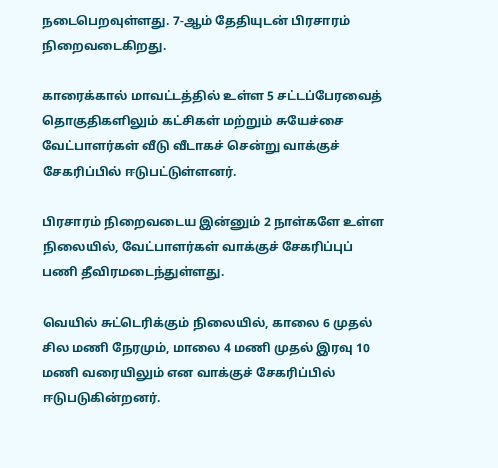நடைபெறவுள்ளது. 7-ஆம் தேதியுடன் பிரசாரம் நிறைவடைகிறது.

காரைக்கால் மாவட்டத்தில் உள்ள 5 சட்டப்பேரவைத் தொகுதிகளிலும் கட்சிகள் மற்றும் சுயேச்சை வேட்பாளர்கள் வீடு வீடாகச் சென்று வாக்குச் சேகரிப்பில் ஈடுபட்டுள்ளனர்.

பிரசாரம் நிறைவடைய இன்னும் 2 நாள்களே உள்ள நிலையில், வேட்பாளர்கள் வாக்குச் சேகரிப்புப் பணி தீவிரமடைந்துள்ளது.

வெயில் சுட்டெரிக்கும் நிலையில், காலை 6 முதல் சில மணி நேரமும், மாலை 4 மணி முதல் இரவு 10 மணி வரையிலும் என வாக்குச் சேகரிப்பில் ஈடுபடுகின்றனர்.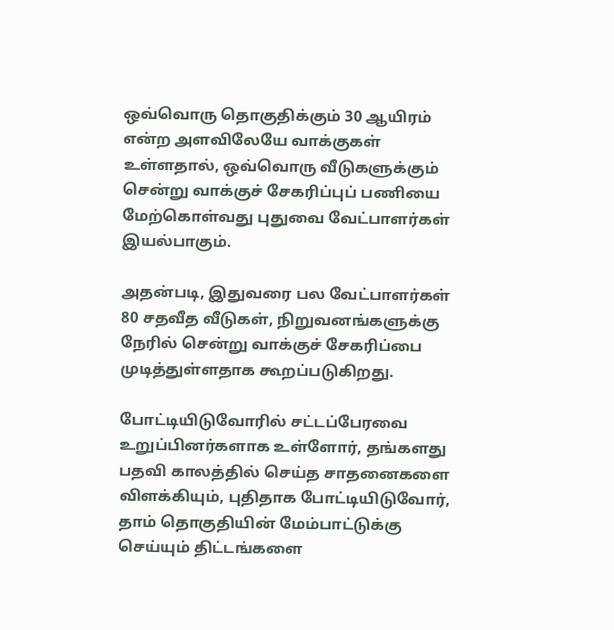ஒவ்வொரு தொகுதிக்கும் 30 ஆயிரம் என்ற அளவிலேயே வாக்குகள் உள்ளதால், ஒவ்வொரு வீடுகளுக்கும் சென்று வாக்குச் சேகரிப்புப் பணியை மேற்கொள்வது புதுவை வேட்பாளர்கள் இயல்பாகும்.

அதன்படி, இதுவரை பல வேட்பாளர்கள் 80 சதவீத வீடுகள், நிறுவனங்களுக்கு நேரில் சென்று வாக்குச் சேகரிப்பை முடித்துள்ளதாக கூறப்படுகிறது.

போட்டியிடுவோரில் சட்டப்பேரவை உறுப்பினர்களாக உள்ளோர், தங்களது பதவி காலத்தில் செய்த சாதனைகளை விளக்கியும், புதிதாக போட்டியிடுவோர், தாம் தொகுதியின் மேம்பாட்டுக்கு செய்யும் திட்டங்களை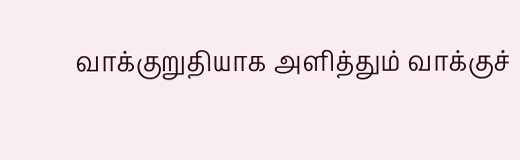வாக்குறுதியாக அளித்தும் வாக்குச்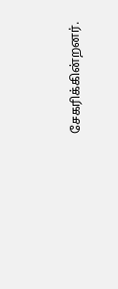சேகரிக்கின்றனர்.